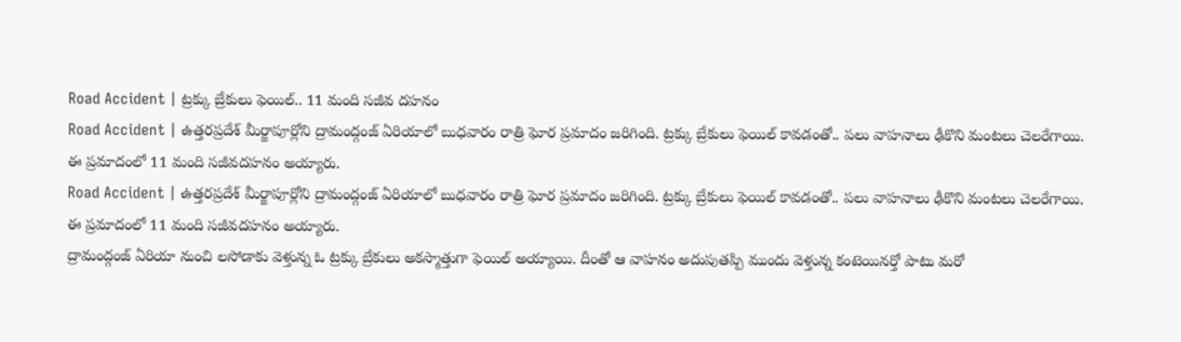Road Accident | ట్రక్కు బ్రేకులు ఫెయిల్.. 11 మంది సజీవ దహనం
Road Accident | ఉత్తరప్రదేశ్ మీర్జాపూర్లోని ద్రామంద్గంజ్ ఏరియాలో బుధవారం రాత్రి ఘోర ప్రమాదం జరిగింది. ట్రక్కు బ్రేకులు ఫెయిల్ కావడంతో.. పలు వాహనాలు ఢీకొని మంటలు చెలరేగాయి. ఈ ప్రమాదంలో 11 మంది సజీవదహనం అయ్యారు.
Road Accident | ఉత్తరప్రదేశ్ మీర్జాపూర్లోని ద్రామంద్గంజ్ ఏరియాలో బుధవారం రాత్రి ఘోర ప్రమాదం జరిగింది. ట్రక్కు బ్రేకులు ఫెయిల్ కావడంతో.. పలు వాహనాలు ఢీకొని మంటలు చెలరేగాయి. ఈ ప్రమాదంలో 11 మంది సజీవదహనం అయ్యారు.
ద్రామంద్గంజ్ ఏరియా నుంచి లసోడాకు వెళ్తున్న ఓ ట్రక్కు బ్రేకులు అకస్మాత్తుగా ఫెయిల్ అయ్యాయి. దీంతో ఆ వాహనం అదుపుతప్పి ముందు వెళ్తున్న కంటెయినర్తో పాటు మరో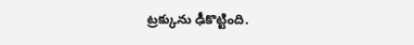ట్రక్కును ఢీకొట్టింది.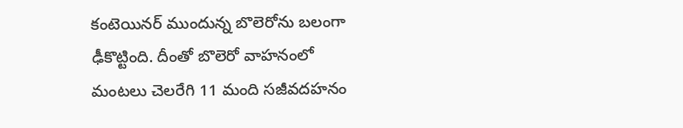కంటెయినర్ ముందున్న బొలెరోను బలంగా ఢీకొట్టింది. దీంతో బొలెరో వాహనంలో మంటలు చెలరేగి 11 మంది సజీవదహనం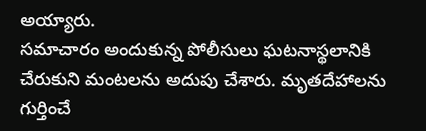అయ్యారు.
సమాచారం అందుకున్న పోలీసులు ఘటనాస్థలానికి చేరుకుని మంటలను అదుపు చేశారు. మృతదేహాలను గుర్తించే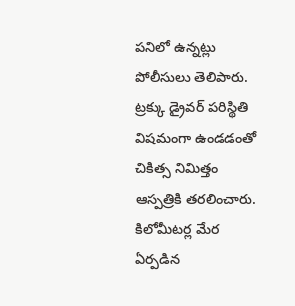పనిలో ఉన్నట్లు పోలీసులు తెలిపారు. ట్రక్కు డ్రైవర్ పరిస్థితి విషమంగా ఉండడంతో చికిత్స నిమిత్తం ఆస్పత్రికి తరలించారు. కిలోమీటర్ల మేర ఏర్పడిన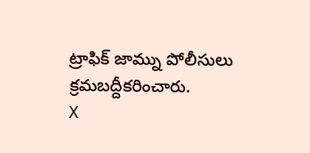ట్రాఫిక్ జామ్ను పోలీసులు క్రమబద్దీకరించారు.
X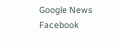Google News
Facebook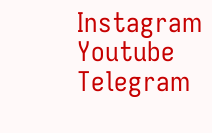Instagram
Youtube
Telegram